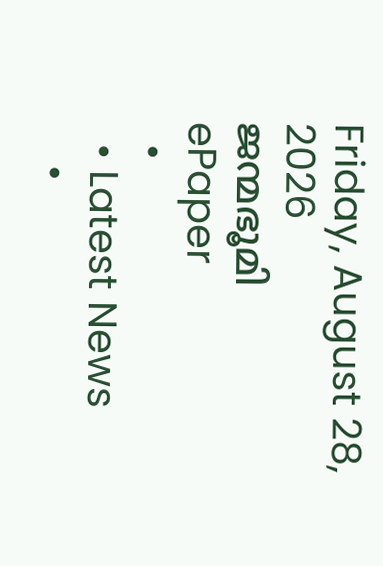Friday, August 28, 2026
ജന്മഭൂമി
ePaper
  •
  • Latest News
    •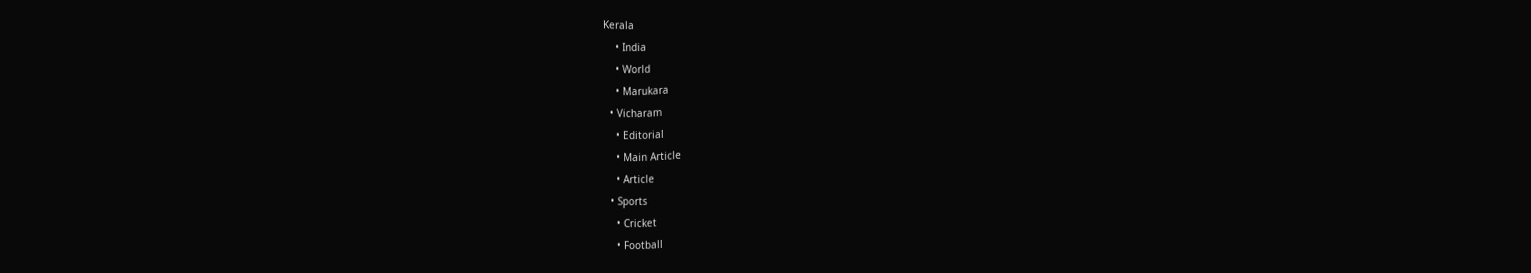Kerala
    • India
    • World
    • Marukara
  • Vicharam
    • Editorial
    • Main Article
    • Article
  • Sports
    • Cricket
    • Football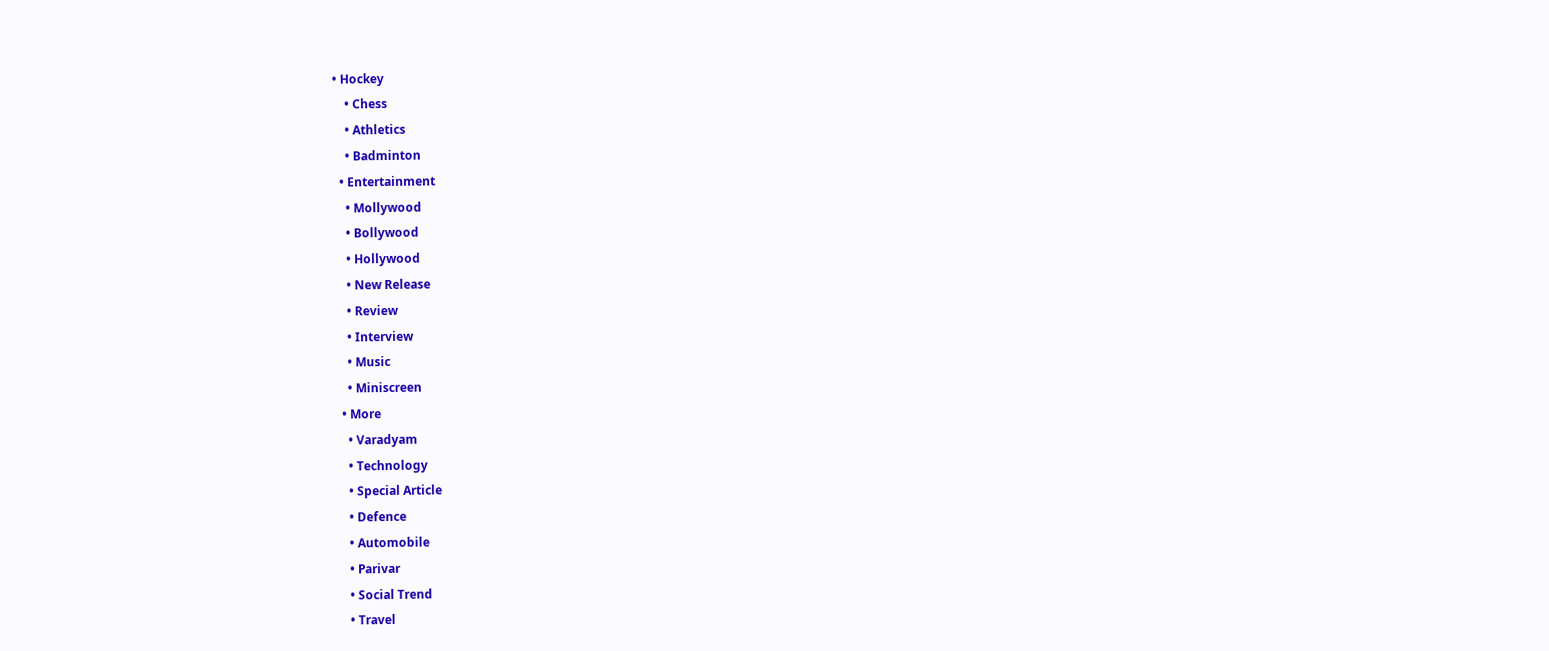• Hockey
    • Chess
    • Athletics
    • Badminton
  • Entertainment
    • Mollywood
    • Bollywood
    • Hollywood
    • New Release
    • Review
    • Interview
    • Music
    • Miniscreen
  • More
    • Varadyam
    • Technology
    • Special Article
    • Defence
    • Automobile
    • Parivar
    • Social Trend
    • Travel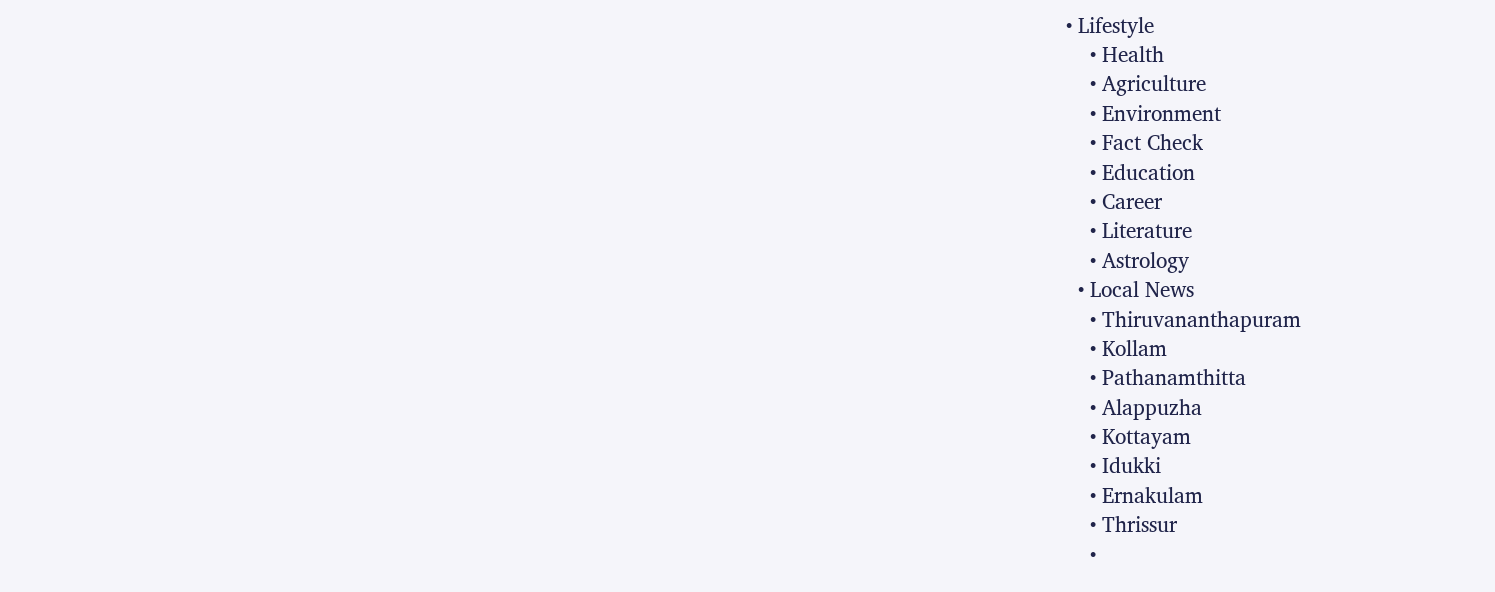• Lifestyle
    • Health
    • Agriculture
    • Environment
    • Fact Check
    • Education
    • Career
    • Literature
    • Astrology
  • Local News
    • Thiruvananthapuram
    • Kollam
    • Pathanamthitta
    • Alappuzha
    • Kottayam
    • Idukki
    • Ernakulam
    • Thrissur
    •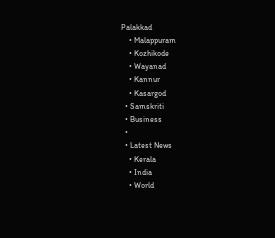Palakkad
    • Malappuram
    • Kozhikode
    • Wayanad
    • Kannur
    • Kasargod
  • Samskriti
  • Business
  •
  • Latest News
    • Kerala
    • India
    • World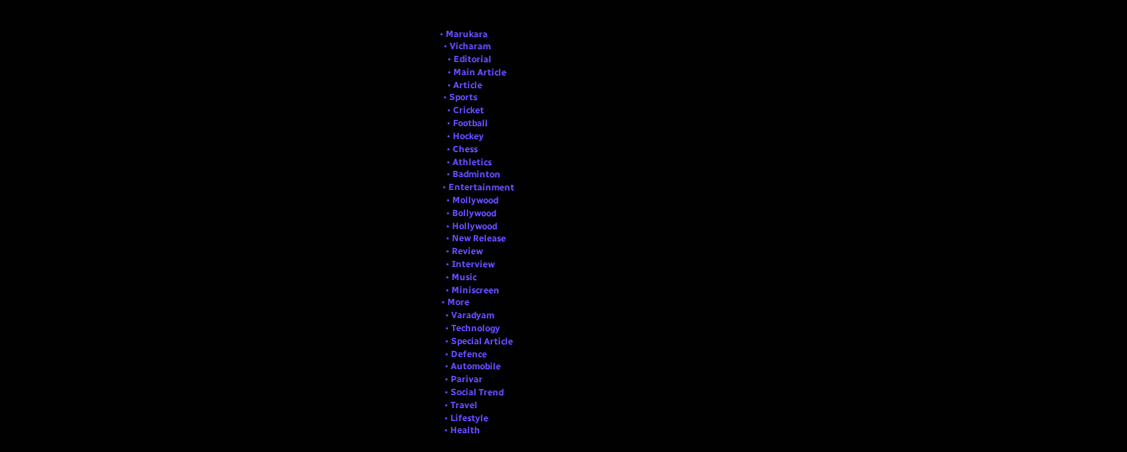• Marukara
  • Vicharam
    • Editorial
    • Main Article
    • Article
  • Sports
    • Cricket
    • Football
    • Hockey
    • Chess
    • Athletics
    • Badminton
  • Entertainment
    • Mollywood
    • Bollywood
    • Hollywood
    • New Release
    • Review
    • Interview
    • Music
    • Miniscreen
  • More
    • Varadyam
    • Technology
    • Special Article
    • Defence
    • Automobile
    • Parivar
    • Social Trend
    • Travel
    • Lifestyle
    • Health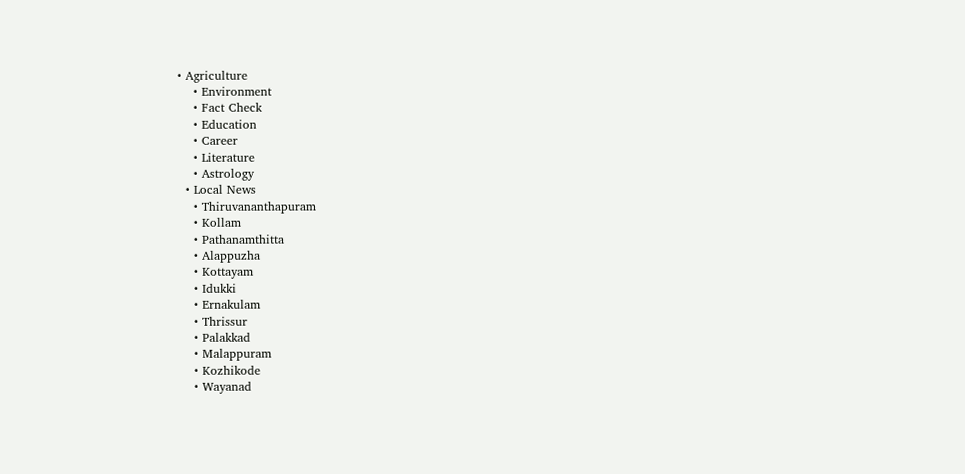• Agriculture
    • Environment
    • Fact Check
    • Education
    • Career
    • Literature
    • Astrology
  • Local News
    • Thiruvananthapuram
    • Kollam
    • Pathanamthitta
    • Alappuzha
    • Kottayam
    • Idukki
    • Ernakulam
    • Thrissur
    • Palakkad
    • Malappuram
    • Kozhikode
    • Wayanad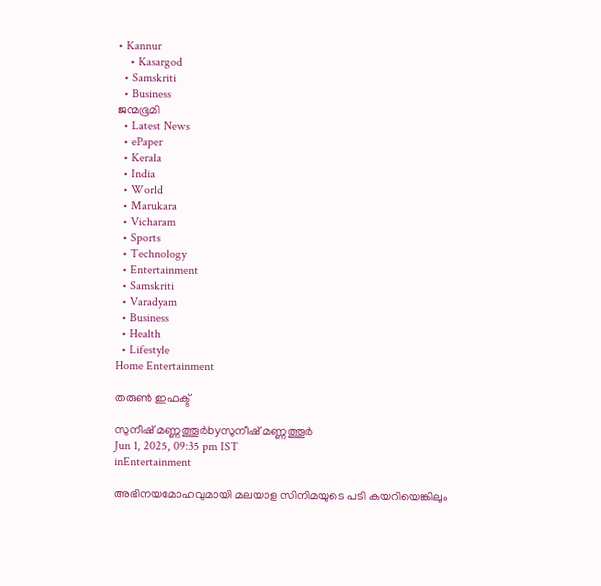• Kannur
    • Kasargod
  • Samskriti
  • Business
ജന്മഭൂമി
  • Latest News
  • ePaper
  • Kerala
  • India
  • World
  • Marukara
  • Vicharam
  • Sports
  • Technology
  • Entertainment
  • Samskriti
  • Varadyam
  • Business
  • Health
  • Lifestyle
Home Entertainment

തരുണ്‍ ഇഫക്ട്‌

സുനീഷ് മണ്ണത്തൂര്‍byസുനീഷ് മണ്ണത്തൂര്‍
Jun 1, 2025, 09:35 pm IST
inEntertainment

അഭിനയമോഹവുമായി മലയാള സിനിമയുടെ പടി കയറിയെങ്കിലും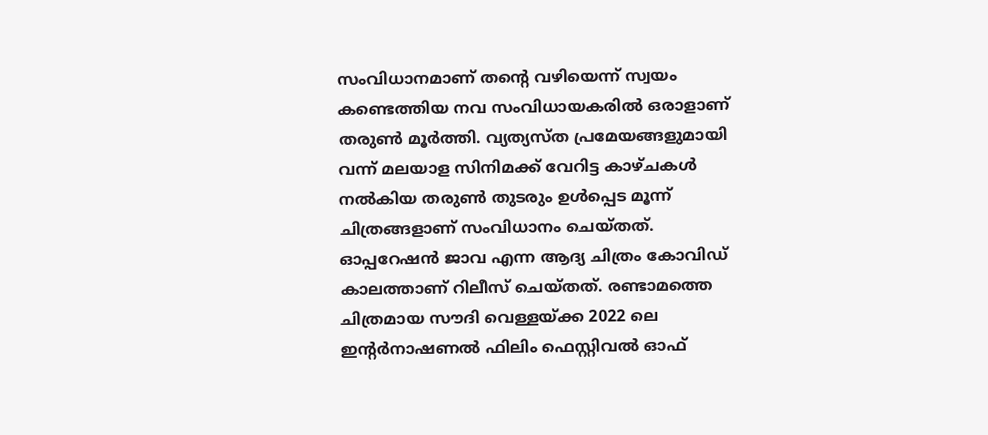സംവിധാനമാണ് തന്റെ വഴിയെന്ന് സ്വയം കണ്ടെത്തിയ നവ സംവിധായകരില്‍ ഒരാളാണ് തരുണ്‍ മൂര്‍ത്തി. വ്യത്യസ്ത പ്രമേയങ്ങളുമായി വന്ന് മലയാള സിനിമക്ക് വേറിട്ട കാഴ്ചകള്‍ നല്‍കിയ തരുണ്‍ തുടരും ഉള്‍പ്പെട മൂന്ന് ചിത്രങ്ങളാണ് സംവിധാനം ചെയ്തത്. ഓപ്പറേഷന്‍ ജാവ എന്ന ആദ്യ ചിത്രം കോവിഡ് കാലത്താണ് റിലീസ് ചെയ്തത്. രണ്ടാമത്തെ ചിത്രമായ സൗദി വെള്ളയ്‌ക്ക 2022 ലെ ഇന്റര്‍നാഷണല്‍ ഫിലിം ഫെസ്റ്റിവല്‍ ഓഫ്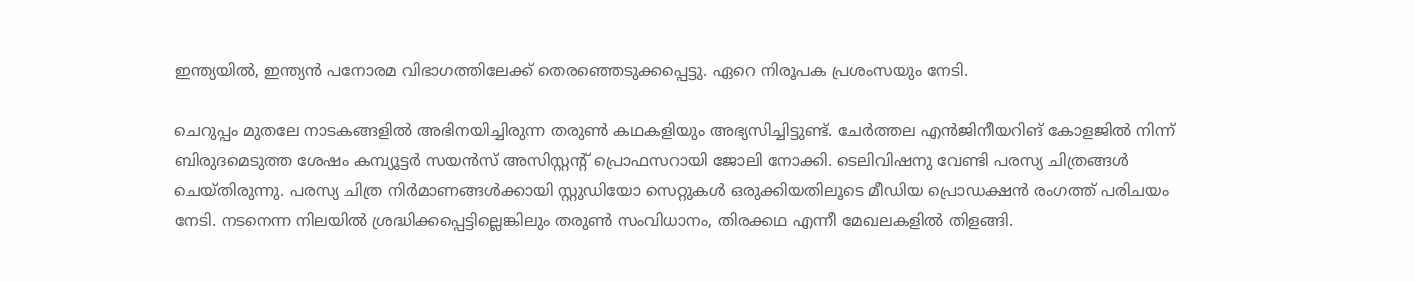ഇന്ത്യയില്‍, ഇന്ത്യന്‍ പനോരമ വിഭാഗത്തിലേക്ക് തെരഞ്ഞെടുക്കപ്പെട്ടു. ഏറെ നിരൂപക പ്രശംസയും നേടി.

ചെറുപ്പം മുതലേ നാടകങ്ങളില്‍ അഭിനയിച്ചിരുന്ന തരുണ്‍ കഥകളിയും അഭ്യസിച്ചിട്ടുണ്ട്. ചേര്‍ത്തല എന്‍ജിനീയറിങ് കോളജില്‍ നിന്ന് ബിരുദമെടുത്ത ശേഷം കമ്പ്യൂട്ടര്‍ സയന്‍സ് അസിസ്റ്റന്റ് പ്രൊഫസറായി ജോലി നോക്കി. ടെലിവിഷനു വേണ്ടി പരസ്യ ചിത്രങ്ങള്‍ ചെയ്തിരുന്നു. പരസ്യ ചിത്ര നിര്‍മാണങ്ങള്‍ക്കായി സ്റ്റുഡിയോ സെറ്റുകള്‍ ഒരുക്കിയതിലൂടെ മീഡിയ പ്രൊഡക്ഷന്‍ രംഗത്ത് പരിചയം നേടി. നടനെന്ന നിലയില്‍ ശ്രദ്ധിക്കപ്പെട്ടില്ലെങ്കിലും തരുണ്‍ സംവിധാനം, തിരക്കഥ എന്നീ മേഖലകളില്‍ തിളങ്ങി.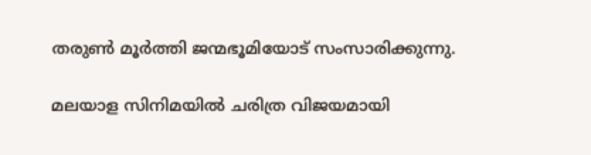തരുണ്‍ മൂര്‍ത്തി ജന്മഭൂമിയോട് സംസാരിക്കുന്നു.

മലയാള സിനിമയില്‍ ചരിത്ര വിജയമായി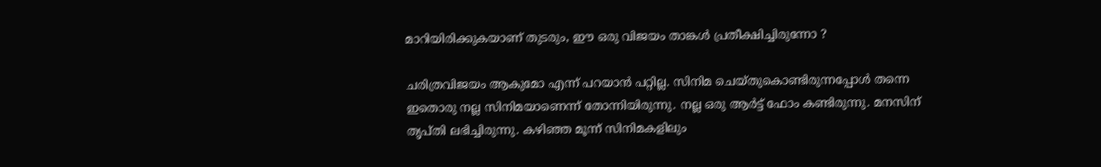മാറിയിരിക്കുകയാണ് തുടരും, ഈ ഒരു വിജയം താങ്കള്‍ പ്രതീക്ഷിച്ചിരുന്നോ ?

ചരിത്രവിജയം ആകുമോ എന്ന് പറയാന്‍ പറ്റില്ല. സിനിമ ചെയ്തുകൊണ്ടിരുന്നപ്പോള്‍ തന്നെ ഇതൊരു നല്ല സിനിമയാണെന്ന് തോന്നിയിരുന്നു. നല്ല ഒരു ആര്‍ട്ട് ഫോം കണ്ടിരുന്നു. മനസിന് തൃപ്തി ലഭിച്ചിരുന്നു. കഴിഞ്ഞ മൂന്ന് സിനിമകളിലും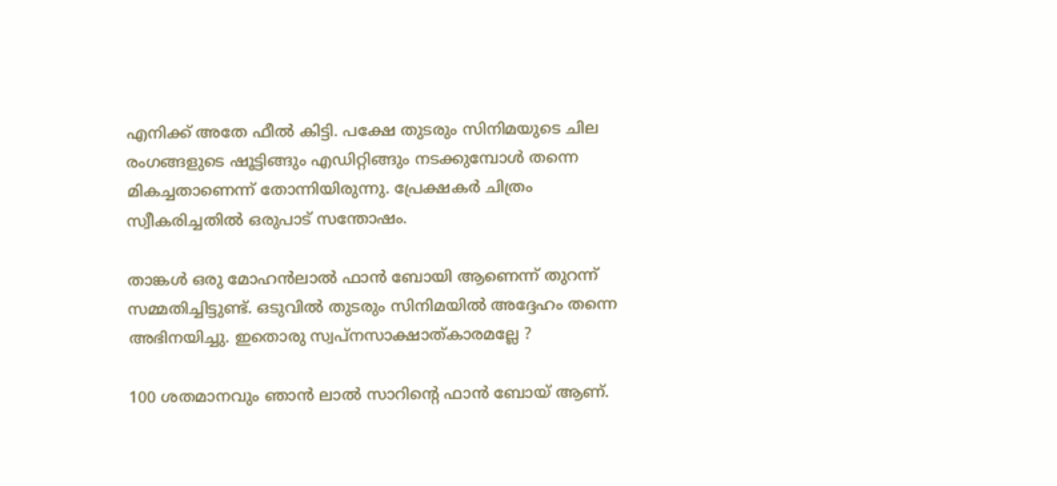എനിക്ക് അതേ ഫീല്‍ കിട്ടി. പക്ഷേ തുടരും സിനിമയുടെ ചില രംഗങ്ങളുടെ ഷൂട്ടിങ്ങും എഡിറ്റിങ്ങും നടക്കുമ്പോള്‍ തന്നെ മികച്ചതാണെന്ന് തോന്നിയിരുന്നു. പ്രേക്ഷകര്‍ ചിത്രം സ്വീകരിച്ചതില്‍ ഒരുപാട് സന്തോഷം.

താങ്കള്‍ ഒരു മോഹന്‍ലാല്‍ ഫാന്‍ ബോയി ആണെന്ന് തുറന്ന് സമ്മതിച്ചിട്ടുണ്ട്. ഒടുവില്‍ തുടരും സിനിമയില്‍ അദ്ദേഹം തന്നെ അഭിനയിച്ചു. ഇതൊരു സ്വപ്‌നസാക്ഷാത്കാരമല്ലേ ?

100 ശതമാനവും ഞാന്‍ ലാല്‍ സാറിന്റെ ഫാന്‍ ബോയ് ആണ്.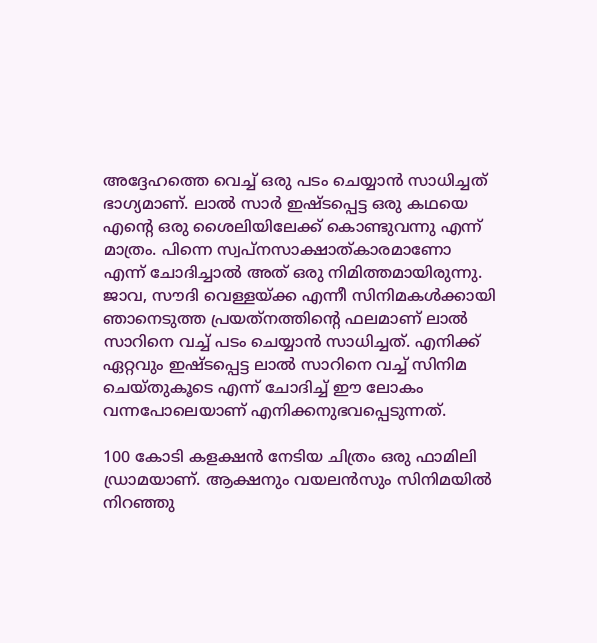അദ്ദേഹത്തെ വെച്ച് ഒരു പടം ചെയ്യാന്‍ സാധിച്ചത് ഭാഗ്യമാണ്. ലാല്‍ സാര്‍ ഇഷ്ടപ്പെട്ട ഒരു കഥയെ എന്റെ ഒരു ശൈലിയിലേക്ക് കൊണ്ടുവന്നു എന്ന് മാത്രം. പിന്നെ സ്വപ്നസാക്ഷാത്കാരമാണോ എന്ന് ചോദിച്ചാല്‍ അത് ഒരു നിമിത്തമായിരുന്നു. ജാവ, സൗദി വെള്ളയ്‌ക്ക എന്നീ സിനിമകള്‍ക്കായി ഞാനെടുത്ത പ്രയത്‌നത്തിന്റെ ഫലമാണ് ലാല്‍ സാറിനെ വച്ച് പടം ചെയ്യാന്‍ സാധിച്ചത്. എനിക്ക് ഏറ്റവും ഇഷ്ടപ്പെട്ട ലാല്‍ സാറിനെ വച്ച് സിനിമ ചെയ്തുകൂടെ എന്ന് ചോദിച്ച് ഈ ലോകം വന്നപോലെയാണ് എനിക്കനുഭവപ്പെടുന്നത്.

100 കോടി കളക്ഷന്‍ നേടിയ ചിത്രം ഒരു ഫാമിലി ഡ്രാമയാണ്. ആക്ഷനും വയലന്‍സും സിനിമയില്‍ നിറഞ്ഞു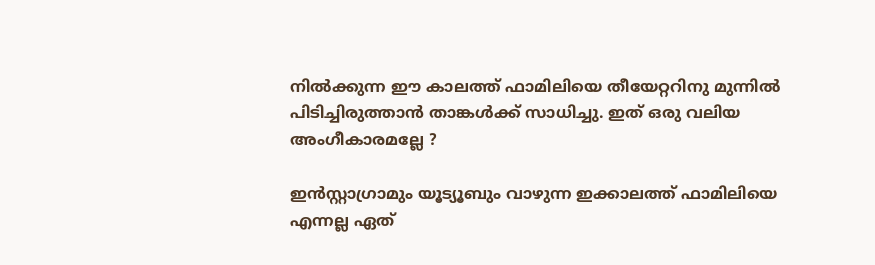നില്‍ക്കുന്ന ഈ കാലത്ത് ഫാമിലിയെ തീയേറ്ററിനു മുന്നില്‍ പിടിച്ചിരുത്താന്‍ താങ്കള്‍ക്ക് സാധിച്ചു. ഇത് ഒരു വലിയ അംഗീകാരമല്ലേ ?

ഇന്‍സ്റ്റാഗ്രാമും യൂട്യൂബും വാഴുന്ന ഇക്കാലത്ത് ഫാമിലിയെ എന്നല്ല ഏത്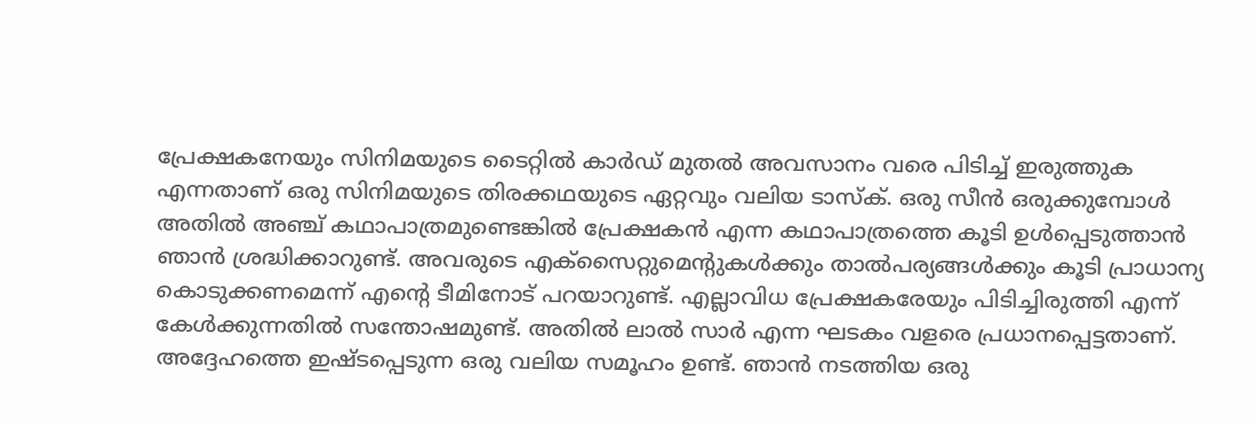പ്രേക്ഷകനേയും സിനിമയുടെ ടൈറ്റില്‍ കാര്‍ഡ് മുതല്‍ അവസാനം വരെ പിടിച്ച് ഇരുത്തുക എന്നതാണ് ഒരു സിനിമയുടെ തിരക്കഥയുടെ ഏറ്റവും വലിയ ടാസ്‌ക്. ഒരു സീന്‍ ഒരുക്കുമ്പോള്‍ അതില്‍ അഞ്ച് കഥാപാത്രമുണ്ടെങ്കില്‍ പ്രേക്ഷകന്‍ എന്ന കഥാപാത്രത്തെ കൂടി ഉള്‍പ്പെടുത്താന്‍ ഞാന്‍ ശ്രദ്ധിക്കാറുണ്ട്. അവരുടെ എക്‌സൈറ്റുമെന്റുകള്‍ക്കും താല്‍പര്യങ്ങള്‍ക്കും കൂടി പ്രാധാന്യ കൊടുക്കണമെന്ന് എന്റെ ടീമിനോട് പറയാറുണ്ട്. എല്ലാവിധ പ്രേക്ഷകരേയും പിടിച്ചിരുത്തി എന്ന് കേള്‍ക്കുന്നതില്‍ സന്തോഷമുണ്ട്. അതില്‍ ലാല്‍ സാര്‍ എന്ന ഘടകം വളരെ പ്രധാനപ്പെട്ടതാണ്. അദ്ദേഹത്തെ ഇഷ്ടപ്പെടുന്ന ഒരു വലിയ സമൂഹം ഉണ്ട്. ഞാന്‍ നടത്തിയ ഒരു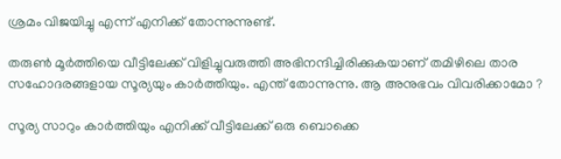ശ്രമം വിജയിച്ചു എന്ന് എനിക്ക് തോന്നുന്നുണ്ട്.

തരുണ്‍ മൂര്‍ത്തിയെ വീട്ടിലേക്ക് വിളിച്ചുവരുത്തി അഭിനന്ദിച്ചിരിക്കുകയാണ് തമിഴിലെ താര സഹോദരങ്ങളായ സൂര്യയും കാര്‍ത്തിയും. എന്ത് തോന്നുന്നു. ആ അനുഭവം വിവരിക്കാമോ ?

സൂര്യ സാറും കാര്‍ത്തിയും എനിക്ക് വീട്ടിലേക്ക് ഒരു ബൊക്കെ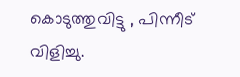കൊടുത്തുവിട്ടു , പിന്നീട് വിളിച്ചു.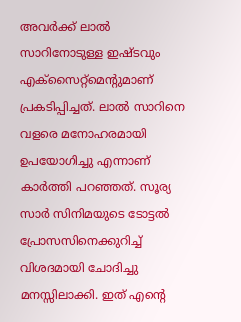അവര്‍ക്ക് ലാല്‍ സാറിനോടുള്ള ഇഷ്ടവും എക്‌സൈറ്റ്‌മെന്റുമാണ് പ്രകടിപ്പിച്ചത്. ലാല്‍ സാറിനെ വളരെ മനോഹരമായി ഉപയോഗിച്ചു എന്നാണ് കാര്‍ത്തി പറഞ്ഞത്. സൂര്യ സാര്‍ സിനിമയുടെ ടോട്ടല്‍ പ്രോസസിനെക്കുറിച്ച് വിശദമായി ചോദിച്ചു മനസ്സിലാക്കി. ഇത് എന്റെ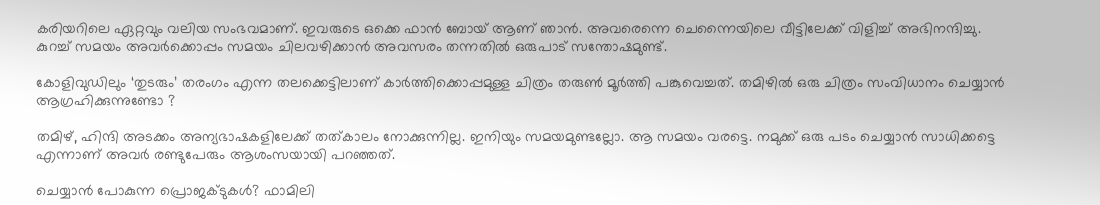കരിയറിലെ ഏറ്റവും വലിയ സംഭവമാണ്. ഇവരുടെ ഒക്കെ ഫാന്‍ ബോയ് ആണ് ഞാന്‍. അവരെന്നെ ചെന്നൈയിലെ വീട്ടിലേക്ക് വിളിച്ച് അഭിനന്ദിച്ചു. കുറച്ച് സമയം അവര്‍ക്കൊപ്പം സമയം ചിലവഴിക്കാന്‍ അവസരം തന്നതില്‍ ഒരുപാട് സന്തോഷമുണ്ട്.

കോളിവുഡിലും ‘തുടരും’ തരംഗം എന്ന തലക്കെട്ടിലാണ് കാര്‍ത്തിക്കൊപ്പമുള്ള ചിത്രം തരുണ്‍ മൂര്‍ത്തി പങ്കുവെച്ചത്. തമിഴില്‍ ഒരു ചിത്രം സംവിധാനം ചെയ്യാന്‍ ആഗ്രഹിക്കുന്നുണ്ടോ ?

തമിഴ്, ഹിന്ദി അടക്കം അന്യഭാഷകളിലേക്ക് തത്കാലം നോക്കുന്നില്ല. ഇനിയും സമയമുണ്ടല്ലോ. ആ സമയം വരട്ടെ. നമുക്ക് ഒരു പടം ചെയ്യാന്‍ സാധിക്കട്ടെ എന്നാണ് അവര്‍ രണ്ടുപേരും ആശംസയായി പറഞ്ഞത്.

ചെയ്യാന്‍ പോകുന്ന പ്രൊജക്ടുകള്‍? ഫാമിലി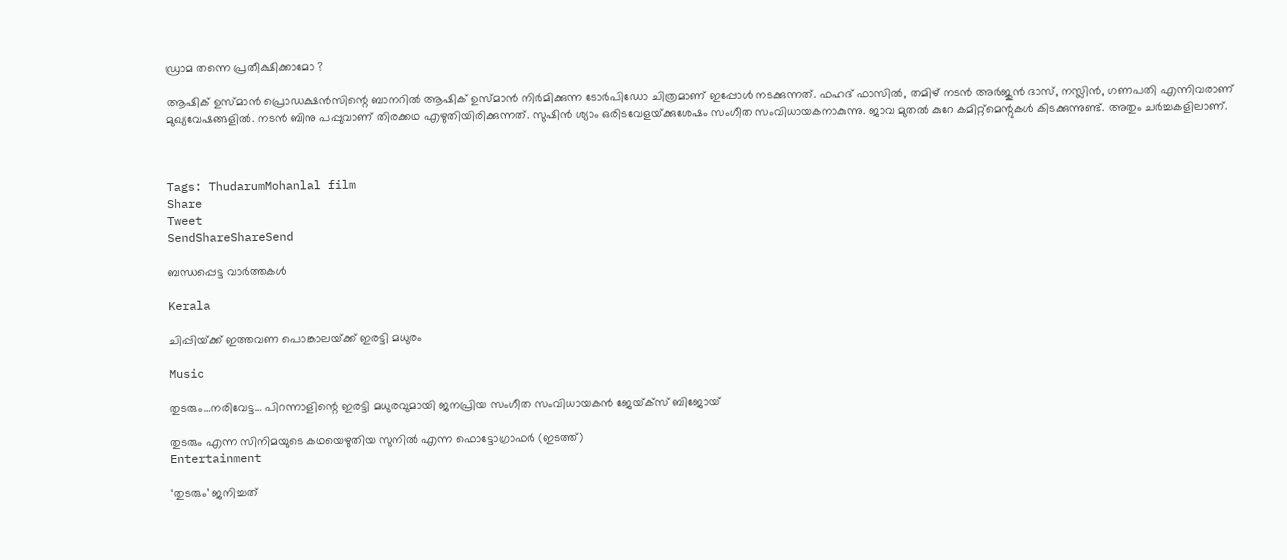ഡ്രാമ തന്നെ പ്രതീക്ഷിക്കാമോ ?

ആഷിക് ഉസ്മാന്‍ പ്രൊഡക്ഷന്‍സിന്റെ ബാനറില്‍ ആഷിക് ഉസ്മാന്‍ നിര്‍മിക്കുന്ന ടോര്‍പിഡോ ചിത്രമാണ് ഇപ്പോള്‍ നടക്കുന്നത്. ഫഹദ് ഫാസില്‍, തമിഴ് നടന്‍ അര്‍ജുന്‍ ദാസ്, നസ്ലിന്‍, ഗണപതി എന്നിവരാണ് മുഖ്യവേഷങ്ങളില്‍. നടന്‍ ബിനു പപ്പുവാണ് തിരക്കഥ എഴുതിയിരിക്കുന്നത്. സുഷിന്‍ ശ്യാം ഒരിടവേളയ്‌ക്കുശേഷം സംഗീത സംവിധായകനാകുന്നു. ജാവ മുതല്‍ കുറേ കമിറ്റ്‌മെന്റുകള്‍ കിടക്കുന്നുണ്ട്. അതും ചര്‍ച്ചകളിലാണ്.



Tags: ThudarumMohanlal film
Share
Tweet
SendShareShareSend

ബന്ധപ്പെട്ട വാര്‍ത്തകള്‍

Kerala

ചിപ്പിയ്‌ക്ക് ഇത്തവണ പൊങ്കാലയ്‌ക്ക് ഇരട്ടി മധുരം

Music

തുടരും…നരിവേട്ട… പിറന്നാളിന്റെ ഇരട്ടി മധുരവുമായി ജനപ്രിയ സംഗീത സംവിധായകൻ ജേയ്‌ക്സ് ബിജോയ്

തുടരും എന്ന സിനിമയുടെ കഥയെഴുതിയ സുനില്‍ എന്ന ഫൊട്ടോഗ്രാഫര്‍ (ഇടത്ത്)
Entertainment

‘തുടരും’ ജനിച്ചത്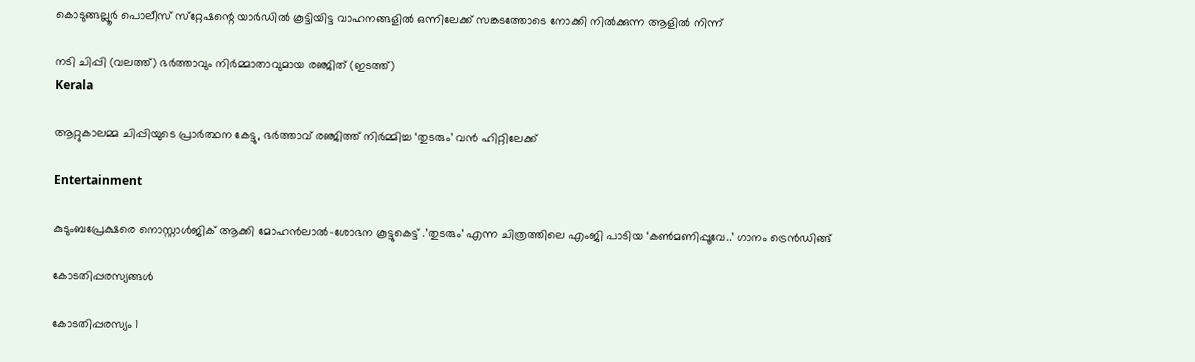കൊടുങ്ങല്ലൂർ പൊലീസ് സ്‌റ്റേഷന്റെ യാർഡിൽ കൂട്ടിയിട്ട വാഹനങ്ങളിൽ ഒന്നിലേക്ക് സങ്കടത്തോടെ നോക്കി നിൽക്കുന്ന ആളില്‍ നിന്ന്

നടി ചിപ്പി (വലത്ത്) ഭര്‍ത്താവും നിര്‍മ്മാതാവുമായ രഞ്ജിത് (ഇടത്ത്)
Kerala

ആറ്റുകാലമ്മ ചിപ്പിയുടെ പ്രാര്‍ത്ഥന കേട്ടു, ഭര്‍ത്താവ് രഞ്ജിത്ത് നിര്‍മ്മിച്ച ‘തുടരും’ വന്‍ ഹിറ്റിലേക്ക്

Entertainment

കുടുംബപ്രേക്ഷരെ നൊസ്റ്റാള്‍ജിക് ആക്കി മോഹന്‍ലാല്‍-ശോഭന കൂട്ടുകെട്ട് .’തുടരും’ എന്ന ചിത്രത്തിലെ എംജി പാടിയ ‘കൺമണിപ്പൂവേ..’ ഗാനം ട്രെന്‍ഡിങ്ങ്

കോടതിപ്പരസ്യങ്ങള്‍

കോടതിപ്പരസ്യം 1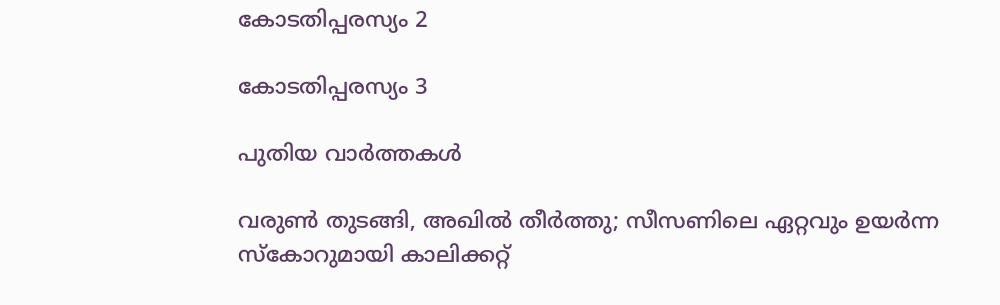കോടതിപ്പരസ്യം 2

കോടതിപ്പരസ്യം 3

പുതിയ വാര്‍ത്തകള്‍

വരുൺ തുടങ്ങി, അഖിൽ തീർത്തു; സീസണിലെ ഏറ്റവും ഉയർന്ന സ്കോറുമായി കാലിക്കറ്റ്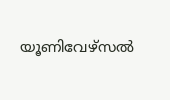യൂണിവേഴ്‌സല്‍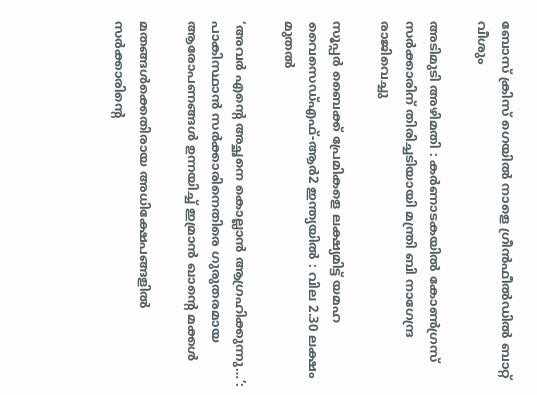ബോസ് ക്രിസ് ഗെയിൽ നാളെ ഗ്രീൻഫീൽഡിൽ ബാറ്റ് വീശും

അടിമുടി അഴിമതി : കര്‍ണാടകയില്‍ കോണ്‍ഗ്രസ് സർക്കാരിന് തിരിച്ചടിയായി മന്ത്രി ബി നാഗേന്ദ്ര രാജിവെച്ചു

സൂപ്പർ ബൈക്ക് പ്രേമികളെ ലക്ഷ്യമിട്ട് യമഹ വൈസെഡ്എഫ്-ആർ2 ഇന്ത്യയിൽ : വില 2.30 ലക്ഷം മുതൽ

‘അവർ എന്റെ അച്ഛനെ കൊല്ലാൻ ആഗ്രഹിക്കുന്നു…’: പാകിസ്ഥാൻ സർക്കാരിനെതിരെ ഗുരുതരമായ ആരോപണങ്ങൾ ഉന്നയിച്ച് ഇമ്രാൻ ഖാന്റെ മക്കൾ

മതങ്ങൾക്കെതിരായ അധിക്ഷേപങ്ങളിൽ സർക്കാരിന്റെ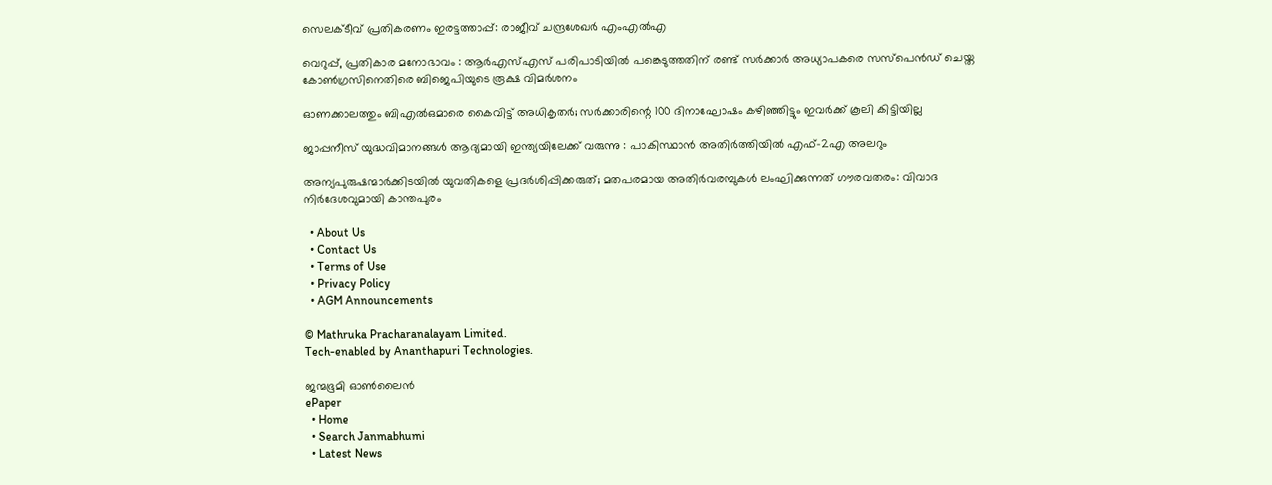സെലക്ടീവ് പ്രതികരണം ഇരട്ടത്താപ്പ്: രാജീവ് ചന്ദ്രശേഖർ എംഎൽഎ

വെറുപ്പ്, പ്രതികാര മനോഭാവം : ആർ‌എസ്‌എസ് പരിപാടിയിൽ പങ്കെടുത്തതിന് രണ്ട് സർക്കാർ അധ്യാപകരെ സസ്‌പെൻഡ് ചെയ്ത കോൺഗ്രസിനെതിരെ ബിജെപിയുടെ രൂക്ഷ വിമർശനം

ഓണക്കാലത്തും ബിഎല്‍ഒമാരെ കൈവിട്ട് അധികൃതര്‍; സര്‍ക്കാരിന്റെ 100 ദിനാഘോഷം കഴിഞ്ഞിട്ടും ഇവര്‍ക്ക് കൂലി കിട്ടിയില്ല

ജാപ്പനീസ് യുദ്ധവിമാനങ്ങൾ ആദ്യമായി ഇന്ത്യയിലേക്ക് വരുന്നു : പാകിസ്ഥാൻ അതിർത്തിയിൽ എഫ്-2എ അലറും

അന്യപുരുഷന്മാർക്കിടയിൽ യുവതികളെ പ്രദർശിപ്പിക്കരുത്; മതപരമായ അതിർവരമ്പുകൾ ലംഘിക്കുന്നത് ഗൗരവതരം: വിവാദ നിർദേശവുമായി കാന്തപുരം

  • About Us
  • Contact Us
  • Terms of Use
  • Privacy Policy
  • AGM Announcements

© Mathruka Pracharanalayam Limited.
Tech-enabled by Ananthapuri Technologies.

ജന്മഭൂമി ഓണ്‍ലൈന്‍
ePaper
  • Home
  • Search Janmabhumi
  • Latest News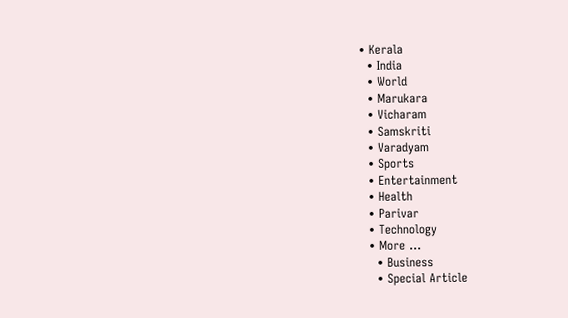• Kerala
  • India
  • World
  • Marukara
  • Vicharam
  • Samskriti
  • Varadyam
  • Sports
  • Entertainment
  • Health
  • Parivar
  • Technology
  • More …
    • Business
    • Special Article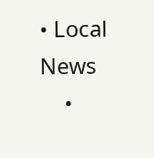• Local News
    •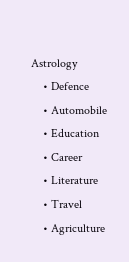Astrology
    • Defence
    • Automobile
    • Education
    • Career
    • Literature
    • Travel
    • Agriculture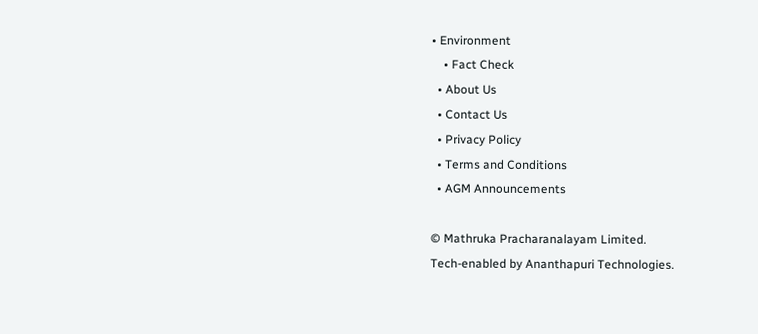• Environment
    • Fact Check
  • About Us
  • Contact Us
  • Privacy Policy
  • Terms and Conditions
  • AGM Announcements

© Mathruka Pracharanalayam Limited.
Tech-enabled by Ananthapuri Technologies.